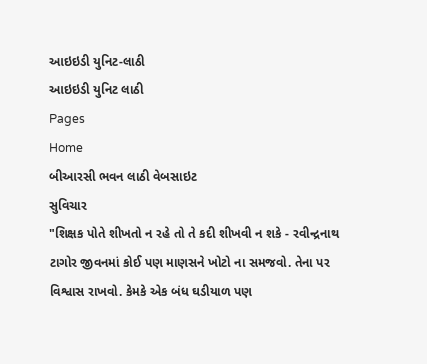આઇઇડી યુનિટ-લાઠી
આઇઇડી યુનિટ લાઠી
Pages
Home
બીઆરસી ભવન લાઠી વેબસાઇટ
સુવિચાર
"શિક્ષક પોતે શીખતો ન રહે તો તે કદી શીખવી ન શકે - રવીન્દ્રનાથ ટાગોર જીવનમાં કોઈ પણ માણસને ખોટો ના સમજવો. તેના પર વિશ્વાસ રાખવો. કેમકે એક બંધ ઘડીયાળ પણ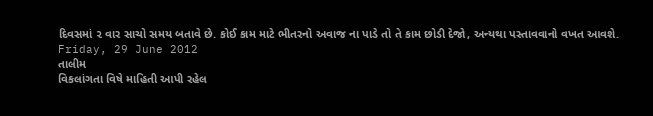દિવસમાં ૨ વાર સાચો સમય બતાવે છે. કોઈ કામ માટે ભીતરનો અવાજ ના પાડે તો તે કામ છોડી દેજો, અન્યથા પસ્તાવવાનો વખત આવશે.
Friday, 29 June 2012
તાલીમ
વિકલાંગતા વિષે માહિતી આપી રહેલ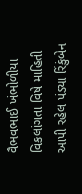વૈભવભાઈ ખંભોળીયા
વિકલાંગતા વિષે માહિતી આપી રહેલ પંડ્યા રિંકુંબેન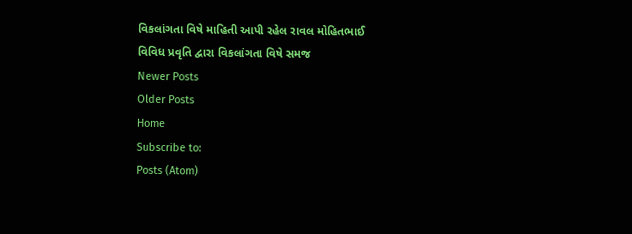વિકલાંગતા વિષે માહિતી આપી રહેલ રાવલ મોહિતભાઈ
વિવિધ પ્રવૃતિ દ્વારા વિકલાંગતા વિષે સમજ
Newer Posts
Older Posts
Home
Subscribe to:
Posts (Atom)